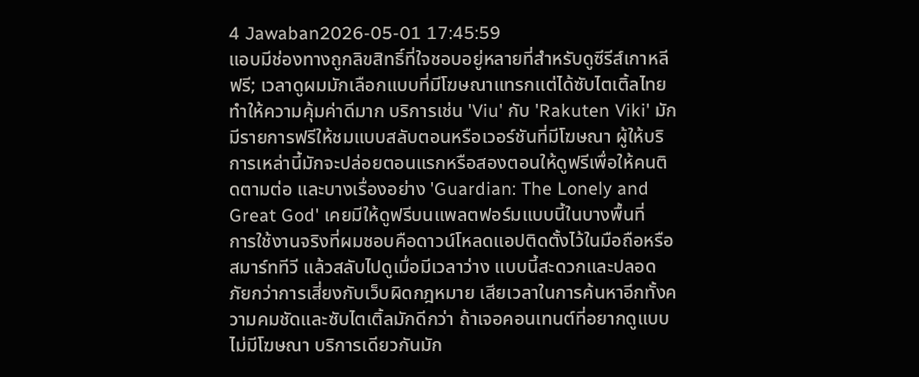4 Jawaban2026-05-01 17:45:59
แอบมีช่องทางถูกลิขสิทธิ์ที่ใจชอบอยู่หลายที่สำหรับดูซีรีส์เกาหลีฟรี; เวลาดูผมมักเลือกแบบที่มีโฆษณาแทรกแต่ได้ซับไตเติ้ลไทย ทำให้ความคุ้มค่าดีมาก บริการเช่น 'Viu' กับ 'Rakuten Viki' มักมีรายการฟรีให้ชมแบบสลับตอนหรือเวอร์ชันที่มีโฆษณา ผู้ให้บริการเหล่านี้มักจะปล่อยตอนแรกหรือสองตอนให้ดูฟรีเพื่อให้คนติดตามต่อ และบางเรื่องอย่าง 'Guardian: The Lonely and Great God' เคยมีให้ดูฟรีบนแพลตฟอร์มแบบนี้ในบางพื้นที่
การใช้งานจริงที่ผมชอบคือดาวน์โหลดแอปติดตั้งไว้ในมือถือหรือสมาร์ททีวี แล้วสลับไปดูเมื่อมีเวลาว่าง แบบนี้สะดวกและปลอดภัยกว่าการเสี่ยงกับเว็บผิดกฎหมาย เสียเวลาในการค้นหาอีกทั้งความคมชัดและซับไตเติ้ลมักดีกว่า ถ้าเจอคอนเทนต์ที่อยากดูแบบไม่มีโฆษณา บริการเดียวกันมัก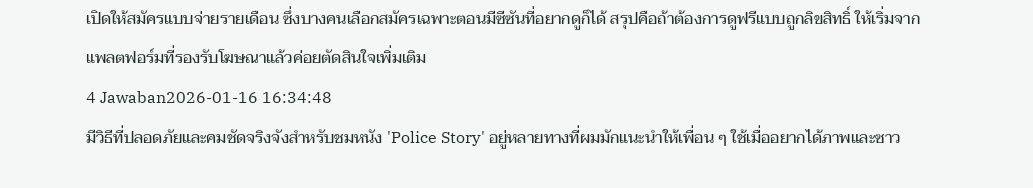เปิดให้สมัครแบบจ่ายรายเดือน ซึ่งบางคนเลือกสมัครเฉพาะตอนมีซีซันที่อยากดูก็ได้ สรุปคือถ้าต้องการดูฟรีแบบถูกลิขสิทธิ์ ให้เริ่มจากแพลตฟอร์มที่รองรับโฆษณาแล้วค่อยตัดสินใจเพิ่มเติม
4 Jawaban2026-01-16 16:34:48
มีวิธีที่ปลอดภัยและคมชัดจริงจังสำหรับชมหนัง 'Police Story' อยู่หลายทางที่ผมมักแนะนำให้เพื่อน ๆ ใช้เมื่ออยากได้ภาพและซาว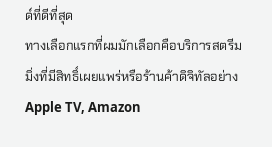ด์ที่ดีที่สุด
ทางเลือกแรกที่ผมมักเลือกคือบริการสตรีมมิ่งที่มีสิทธิ์เผยแพร่หรือร้านค้าดิจิทัลอย่าง Apple TV, Amazon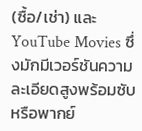(ซื้อ/เช่า) และ YouTube Movies ซึ่งมักมีเวอร์ชันความละเอียดสูงพร้อมซับหรือพากย์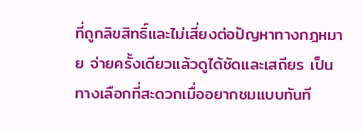ที่ถูกลิขสิทธิ์และไม่เสี่ยงต่อปัญหาทางกฎหมาย จ่ายครั้งเดียวแล้วดูได้ชัดและเสถียร เป็นทางเลือกที่สะดวกเมื่ออยากชมแบบทันที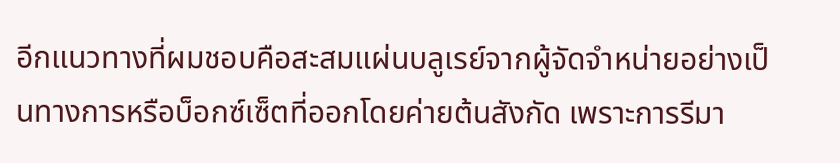อีกแนวทางที่ผมชอบคือสะสมแผ่นบลูเรย์จากผู้จัดจำหน่ายอย่างเป็นทางการหรือบ็อกซ์เซ็ตที่ออกโดยค่ายต้นสังกัด เพราะการรีมา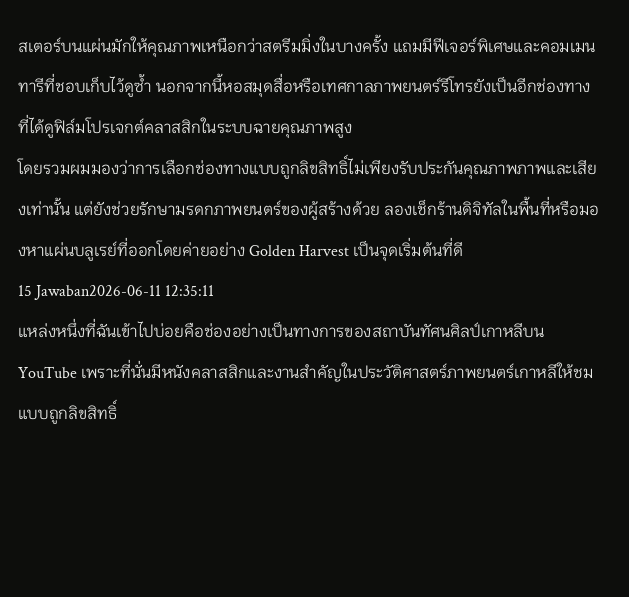สเตอร์บนแผ่นมักให้คุณภาพเหนือกว่าสตรีมมิ่งในบางครั้ง แถมมีฟีเจอร์พิเศษและคอมเมนทารีที่ชอบเก็บไว้ดูซ้ำ นอกจากนี้หอสมุดสื่อหรือเทศกาลภาพยนตร์รีโทรยังเป็นอีกช่องทางที่ได้ดูฟิล์มโปรเจกต์คลาสสิกในระบบฉายคุณภาพสูง
โดยรวมผมมองว่าการเลือกช่องทางแบบถูกลิขสิทธิ์ไม่เพียงรับประกันคุณภาพภาพและเสียงเท่านั้น แต่ยังช่วยรักษามรดกภาพยนตร์ของผู้สร้างด้วย ลองเช็กร้านดิจิทัลในพื้นที่หรือมองหาแผ่นบลูเรย์ที่ออกโดยค่ายอย่าง Golden Harvest เป็นจุดเริ่มต้นที่ดี
15 Jawaban2026-06-11 12:35:11
แหล่งหนึ่งที่ฉันเข้าไปบ่อยคือช่องอย่างเป็นทางการของสถาบันทัศนศิลป์เกาหลีบน YouTube เพราะที่นั่นมีหนังคลาสสิกและงานสำคัญในประวัติศาสตร์ภาพยนตร์เกาหลีให้ชมแบบถูกลิขสิทธิ์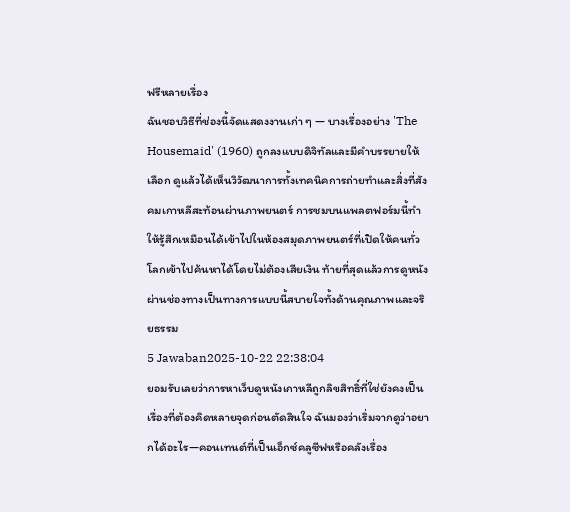ฟรีหลายเรื่อง
ฉันชอบวิธีที่ช่องนี้จัดแสดงงานเก่า ๆ — บางเรื่องอย่าง 'The Housemaid' (1960) ถูกลงแบบดิจิทัลและมีคำบรรยายให้เลือก ดูแล้วได้เห็นวิวัฒนาการทั้งเทคนิคการถ่ายทำและสิ่งที่สังคมเกาหลีสะท้อนผ่านภาพยนตร์ การชมบนแพลตฟอร์มนี้ทำให้รู้สึกเหมือนได้เข้าไปในห้องสมุดภาพยนตร์ที่เปิดให้คนทั่วโลกเข้าไปค้นหาได้โดยไม่ต้องเสียเงิน ท้ายที่สุดแล้วการดูหนังผ่านช่องทางเป็นทางการแบบนี้สบายใจทั้งด้านคุณภาพและจริยธรรม
5 Jawaban2025-10-22 22:38:04
ยอมรับเลยว่าการหาเว็บดูหนังเกาหลีถูกลิขสิทธิ์ที่ใช่ยังคงเป็นเรื่องที่ต้องคิดหลายจุดก่อนตัดสินใจ ฉันมองว่าเริ่มจากดูว่าอยากได้อะไร—คอนเทนต์ที่เป็นเอ็กซ์คลูซีฟหรือคลังเรื่อง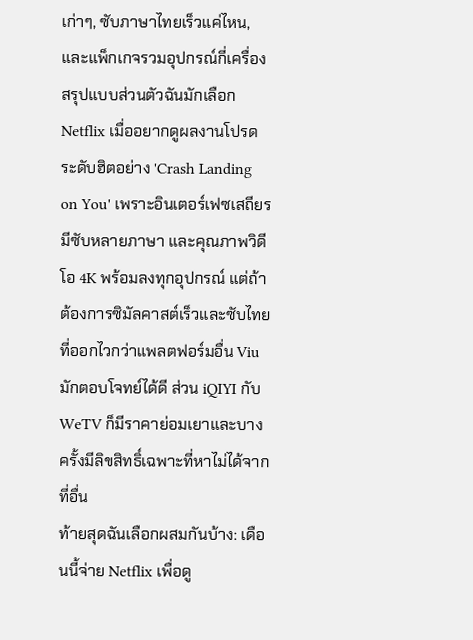เก่าๆ, ซับภาษาไทยเร็วแค่ไหน, และแพ็กเกจรวมอุปกรณ์กี่เครื่อง
สรุปแบบส่วนตัวฉันมักเลือก Netflix เมื่ออยากดูผลงานโปรดระดับฮิตอย่าง 'Crash Landing on You' เพราะอินเตอร์เฟซเสถียร มีซับหลายภาษา และคุณภาพวิดีโอ 4K พร้อมลงทุกอุปกรณ์ แต่ถ้าต้องการซิมัลคาสต์เร็วและซับไทยที่ออกไวกว่าแพลตฟอร์มอื่น Viu มักตอบโจทย์ได้ดี ส่วน iQIYI กับ WeTV ก็มีราคาย่อมเยาและบางครั้งมีลิขสิทธิ์เฉพาะที่หาไม่ได้จากที่อื่น
ท้ายสุดฉันเลือกผสมกันบ้าง: เดือนนี้จ่าย Netflix เพื่อดู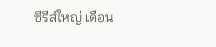ซีรีส์ใหญ่ เดือน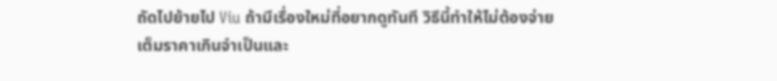ถัดไปย้ายไป Viu ถ้ามีเรื่องใหม่ที่อยากดูทันที วิธีนี้ทำให้ไม่ต้องจ่ายเต็มราคาเกินจำเป็นและ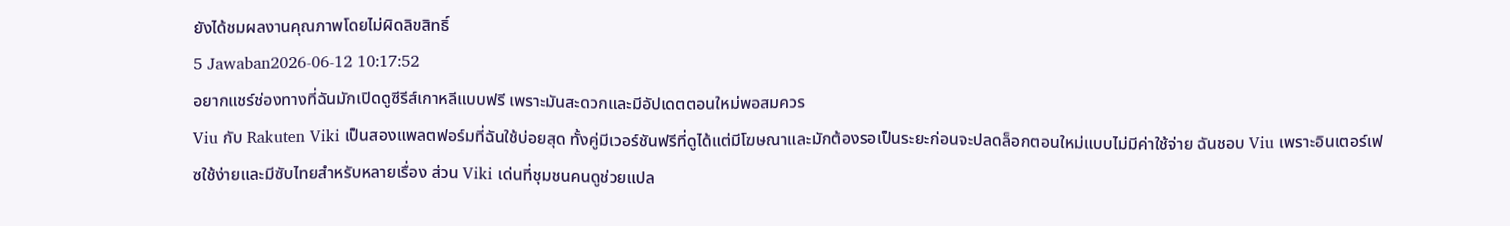ยังได้ชมผลงานคุณภาพโดยไม่ผิดลิขสิทธิ์
5 Jawaban2026-06-12 10:17:52
อยากแชร์ช่องทางที่ฉันมักเปิดดูซีรีส์เกาหลีแบบฟรี เพราะมันสะดวกและมีอัปเดตตอนใหม่พอสมควร
Viu กับ Rakuten Viki เป็นสองแพลตฟอร์มที่ฉันใช้บ่อยสุด ทั้งคู่มีเวอร์ชันฟรีที่ดูได้แต่มีโฆษณาและมักต้องรอเป็นระยะก่อนจะปลดล็อกตอนใหม่แบบไม่มีค่าใช้จ่าย ฉันชอบ Viu เพราะอินเตอร์เฟซใช้ง่ายและมีซับไทยสำหรับหลายเรื่อง ส่วน Viki เด่นที่ชุมชนคนดูช่วยแปล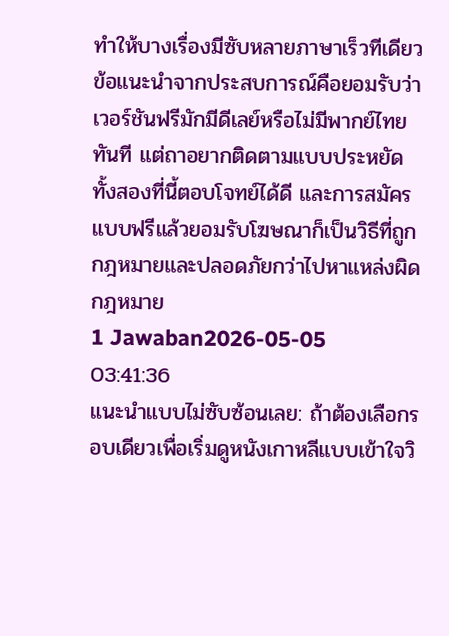ทำให้บางเรื่องมีซับหลายภาษาเร็วทีเดียว
ข้อแนะนำจากประสบการณ์คือยอมรับว่าเวอร์ชันฟรีมักมีดีเลย์หรือไม่มีพากย์ไทยทันที แต่ถาอยากติดตามแบบประหยัด ทั้งสองที่นี้ตอบโจทย์ได้ดี และการสมัครแบบฟรีแล้วยอมรับโฆษณาก็เป็นวิธีที่ถูกกฎหมายและปลอดภัยกว่าไปหาแหล่งผิดกฎหมาย
1 Jawaban2026-05-05 03:41:36
แนะนำแบบไม่ซับซ้อนเลย: ถ้าต้องเลือกรอบเดียวเพื่อเริ่มดูหนังเกาหลีแบบเข้าใจวิ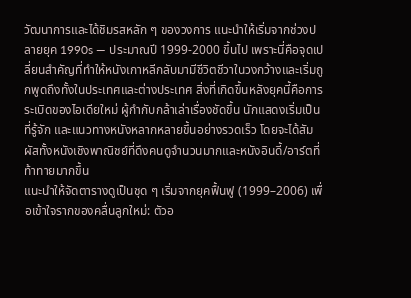วัฒนาการและได้ชิมรสหลัก ๆ ของวงการ แนะนำให้เริ่มจากช่วงปลายยุค 1990s — ประมาณปี 1999-2000 ขึ้นไป เพราะนี่คือจุดเปลี่ยนสำคัญที่ทำให้หนังเกาหลีกลับมามีชีวิตชีวาในวงกว้างและเริ่มถูกพูดถึงทั้งในประเทศและต่างประเทศ สิ่งที่เกิดขึ้นหลังยุคนี้คือการระเบิดของไอเดียใหม่ ผู้กำกับกล้าเล่าเรื่องชัดขึ้น นักแสดงเริ่มเป็นที่รู้จัก และแนวทางหนังหลากหลายขึ้นอย่างรวดเร็ว โดยจะได้สัมผัสทั้งหนังเชิงพาณิชย์ที่ดึงคนดูจำนวนมากและหนังอินดี้/อาร์ตที่ท้าทายมากขึ้น
แนะนำให้จัดตารางดูเป็นชุด ๆ เริ่มจากยุคฟื้นฟู (1999–2006) เพื่อเข้าใจรากของคลื่นลูกใหม่: ตัวอ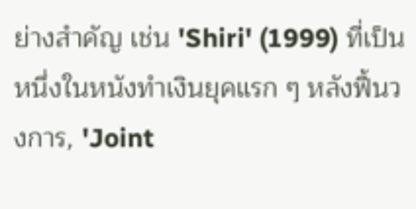ย่างสำคัญ เช่น 'Shiri' (1999) ที่เป็นหนึ่งในหนังทำเงินยุคแรก ๆ หลังฟื้นวงการ, 'Joint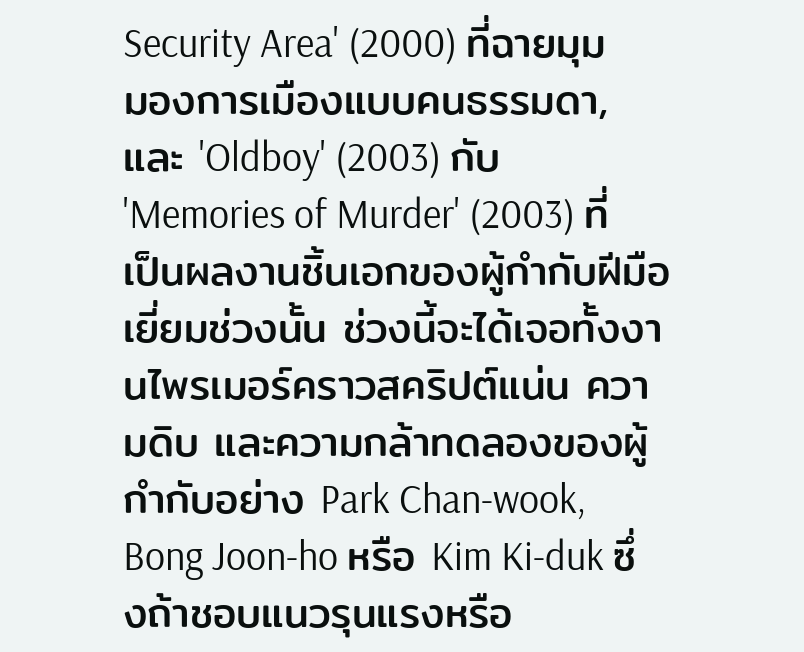Security Area' (2000) ที่ฉายมุมมองการเมืองแบบคนธรรมดา, และ 'Oldboy' (2003) กับ 'Memories of Murder' (2003) ที่เป็นผลงานชิ้นเอกของผู้กำกับฝีมือเยี่ยมช่วงนั้น ช่วงนี้จะได้เจอทั้งงานไพรเมอร์คราวสคริปต์แน่น ความดิบ และความกล้าทดลองของผู้กำกับอย่าง Park Chan-wook, Bong Joon-ho หรือ Kim Ki-duk ซึ่งถ้าชอบแนวรุนแรงหรือ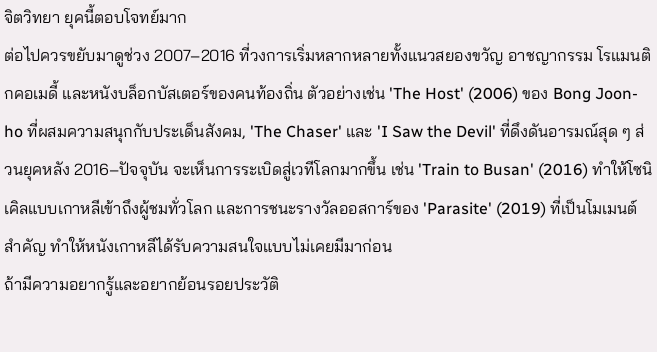จิตวิทยา ยุคนี้ตอบโจทย์มาก
ต่อไปควรขยับมาดูช่วง 2007–2016 ที่วงการเริ่มหลากหลายทั้งแนวสยองขวัญ อาชญากรรม โรแมนติกคอเมดี้ และหนังบล็อกบัสเตอร์ของคนท้องถิ่น ตัวอย่างเช่น 'The Host' (2006) ของ Bong Joon-ho ที่ผสมความสนุกกับประเด็นสังคม, 'The Chaser' และ 'I Saw the Devil' ที่ดึงดันอารมณ์สุด ๆ ส่วนยุคหลัง 2016–ปัจจุบัน จะเห็นการระเบิดสู่เวทีโลกมากขึ้น เช่น 'Train to Busan' (2016) ทำให้โซนิเคิลแบบเกาหลีเข้าถึงผู้ชมทั่วโลก และการชนะรางวัลออสการ์ของ 'Parasite' (2019) ที่เป็นโมเมนต์สำคัญ ทำให้หนังเกาหลีได้รับความสนใจแบบไม่เคยมีมาก่อน
ถ้ามีความอยากรู้และอยากย้อนรอยประวัติ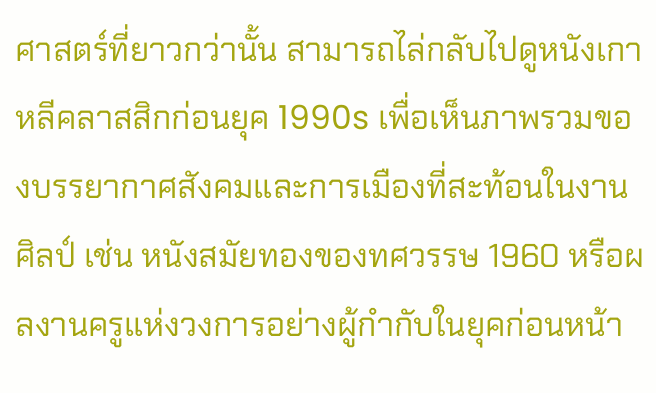ศาสตร์ที่ยาวกว่านั้น สามารถไล่กลับไปดูหนังเกาหลีคลาสสิกก่อนยุค 1990s เพื่อเห็นภาพรวมของบรรยากาศสังคมและการเมืองที่สะท้อนในงานศิลป์ เช่น หนังสมัยทองของทศวรรษ 1960 หรือผลงานครูแห่งวงการอย่างผู้กำกับในยุคก่อนหน้า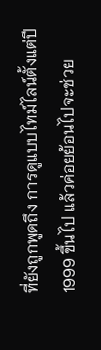ที่ยังถูกพูดถึง การดูแบบไทม์ไลน์ตั้งแต่ปี 1999 ขึ้นไป แล้วค่อยย้อนไปจะช่วย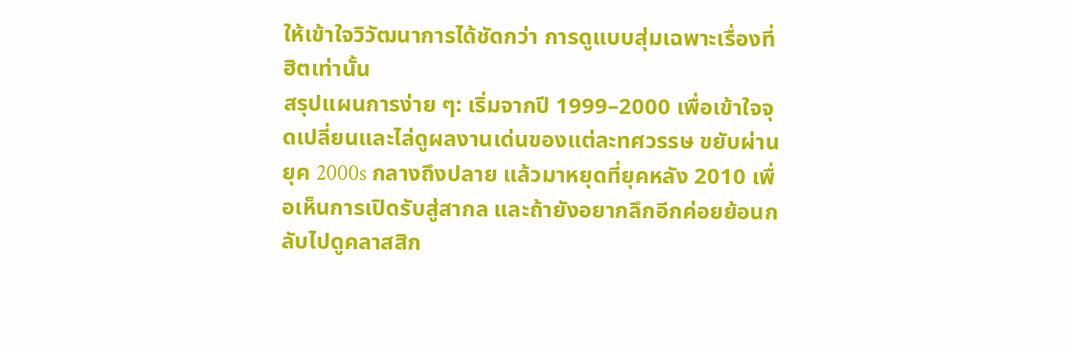ให้เข้าใจวิวัฒนาการได้ชัดกว่า การดูแบบสุ่มเฉพาะเรื่องที่ฮิตเท่านั้น
สรุปแผนการง่าย ๆ: เริ่มจากปี 1999–2000 เพื่อเข้าใจจุดเปลี่ยนและไล่ดูผลงานเด่นของแต่ละทศวรรษ ขยับผ่านยุค 2000s กลางถึงปลาย แล้วมาหยุดที่ยุคหลัง 2010 เพื่อเห็นการเปิดรับสู่สากล และถ้ายังอยากลึกอีกค่อยย้อนกลับไปดูคลาสสิก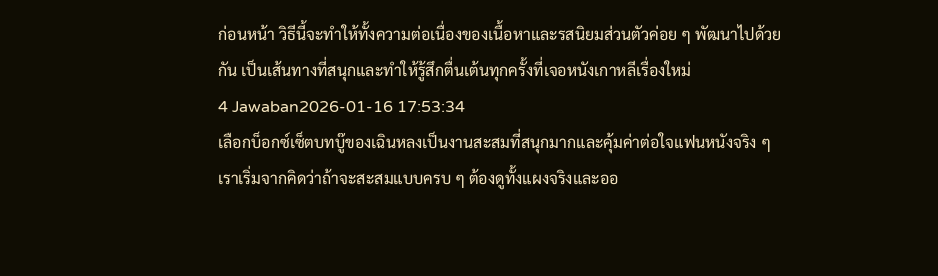ก่อนหน้า วิธีนี้จะทำให้ทั้งความต่อเนื่องของเนื้อหาและรสนิยมส่วนตัวค่อย ๆ พัฒนาไปด้วยกัน เป็นเส้นทางที่สนุกและทำให้รู้สึกตื่นเต้นทุกครั้งที่เจอหนังเกาหลีเรื่องใหม่
4 Jawaban2026-01-16 17:53:34
เลือกบ็อกซ์เซ็ตบทบู๊ของเฉินหลงเป็นงานสะสมที่สนุกมากและคุ้มค่าต่อใจแฟนหนังจริง ๆ
เราเริ่มจากคิดว่าถ้าจะสะสมแบบครบ ๆ ต้องดูทั้งแผงจริงและออ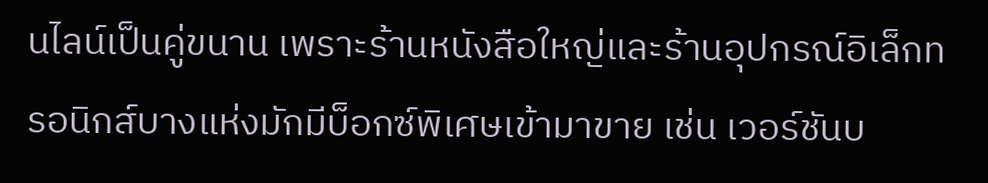นไลน์เป็นคู่ขนาน เพราะร้านหนังสือใหญ่และร้านอุปกรณ์อิเล็กทรอนิกส์บางแห่งมักมีบ็อกซ์พิเศษเข้ามาขาย เช่น เวอร์ชันบ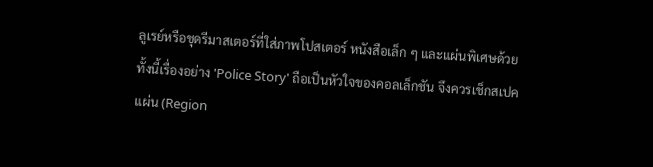ลูเรย์หรือชุดรีมาสเตอร์ที่ใส่ภาพโปสเตอร์ หนังสือเล็ก ๆ และแผ่นพิเศษด้วย ทั้งนี้เรื่องอย่าง 'Police Story' ถือเป็นหัวใจของคอลเล็กชัน จึงควรเช็กสเปคแผ่น (Region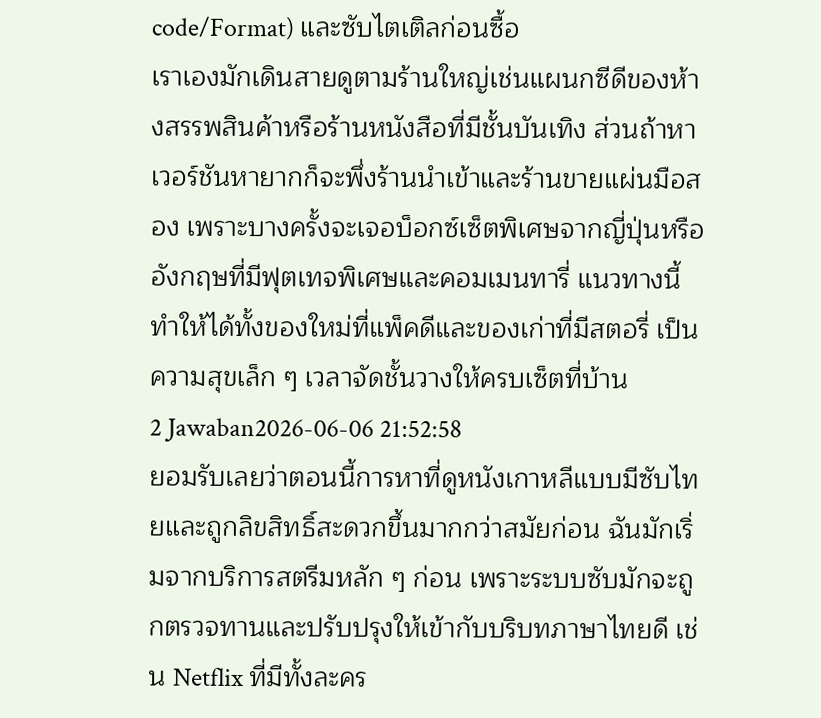code/Format) และซับไตเติลก่อนซื้อ
เราเองมักเดินสายดูตามร้านใหญ่เช่นแผนกซีดีของห้างสรรพสินค้าหรือร้านหนังสือที่มีชั้นบันเทิง ส่วนถ้าหาเวอร์ชันหายากก็จะพึ่งร้านนำเข้าและร้านขายแผ่นมือสอง เพราะบางครั้งจะเจอบ็อกซ์เซ็ตพิเศษจากญี่ปุ่นหรืออังกฤษที่มีฟุตเทจพิเศษและคอมเมนทารี่ แนวทางนี้ทำให้ได้ทั้งของใหม่ที่แพ็คดีและของเก่าที่มีสตอรี่ เป็นความสุขเล็ก ๆ เวลาจัดชั้นวางให้ครบเซ็ตที่บ้าน
2 Jawaban2026-06-06 21:52:58
ยอมรับเลยว่าตอนนี้การหาที่ดูหนังเกาหลีแบบมีซับไทยและถูกลิขสิทธิ์สะดวกขึ้นมากกว่าสมัยก่อน ฉันมักเริ่มจากบริการสตรีมหลัก ๆ ก่อน เพราะระบบซับมักจะถูกตรวจทานและปรับปรุงให้เข้ากับบริบทภาษาไทยดี เช่น Netflix ที่มีทั้งละคร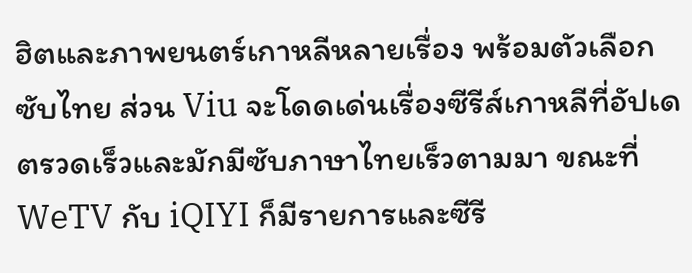ฮิตและภาพยนตร์เกาหลีหลายเรื่อง พร้อมตัวเลือกซับไทย ส่วน Viu จะโดดเด่นเรื่องซีรีส์เกาหลีที่อัปเดตรวดเร็วและมักมีซับภาษาไทยเร็วตามมา ขณะที่ WeTV กับ iQIYI ก็มีรายการและซีรี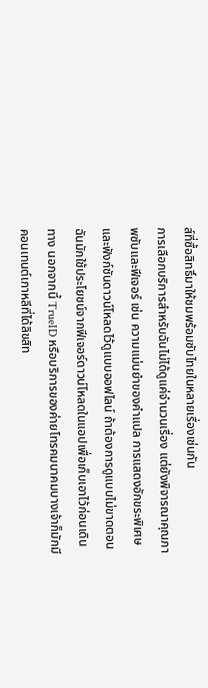ส์ที่ซื้อสิทธิ์มาให้ชมพร้อมซับไทยในหลายเรื่องเช่นกัน
การเลือกบริการสำหรับฉันไม่ได้ดูแค่จำนวนเรื่อง แต่ยังพิจารณาคุณภาพซับและฟีเจอร์ เช่น ความแม่นยำของคำแปล การแสดงอักขระพิเศษ และฟังก์ชันดาวน์โหลดไว้ดูแบบออฟไลน์ ถ้าต้องการดูแบบไม่ขาดตอน ฉันมักใช้ประโยชน์จากฟีเจอร์ดาวน์โหลดในแอปเพื่อเก็บเอาไว้ก่อนเดินทาง นอกจากนี้ TrueID หรือบริการของค่ายโทรคมนาคมบางเจ้าก็มักมีคอนเทนต์เกาหลีที่ได้ลิขสิท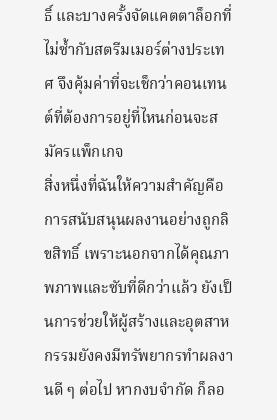ธิ์ และบางครั้งจัดแคตตาล็อกที่ไม่ซ้ำกับสตรีมเมอร์ต่างประเทศ จึงคุ้มค่าที่จะเช็กว่าคอนเทนต์ที่ต้องการอยู่ที่ไหนก่อนจะสมัครแพ็กเกจ
สิ่งหนึ่งที่ฉันให้ความสำคัญคือการสนับสนุนผลงานอย่างถูกลิขสิทธิ์ เพราะนอกจากได้คุณภาพภาพและซับที่ดีกว่าแล้ว ยังเป็นการช่วยให้ผู้สร้างและอุตสาหกรรมยังคงมีทรัพยากรทำผลงานดี ๆ ต่อไป หากงบจำกัด ก็ลอ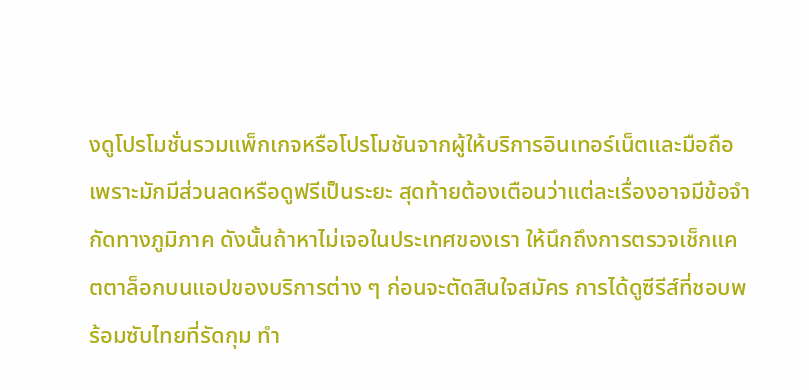งดูโปรโมชั่นรวมแพ็กเกจหรือโปรโมชันจากผู้ให้บริการอินเทอร์เน็ตและมือถือ เพราะมักมีส่วนลดหรือดูฟรีเป็นระยะ สุดท้ายต้องเตือนว่าแต่ละเรื่องอาจมีข้อจำกัดทางภูมิภาค ดังนั้นถ้าหาไม่เจอในประเทศของเรา ให้นึกถึงการตรวจเช็กแคตตาล็อกบนแอปของบริการต่าง ๆ ก่อนจะตัดสินใจสมัคร การได้ดูซีรีส์ที่ชอบพร้อมซับไทยที่รัดกุม ทำ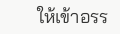ให้เข้าอรร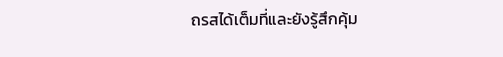ถรสได้เต็มที่และยังรู้สึกคุ้ม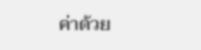ค่าด้วย